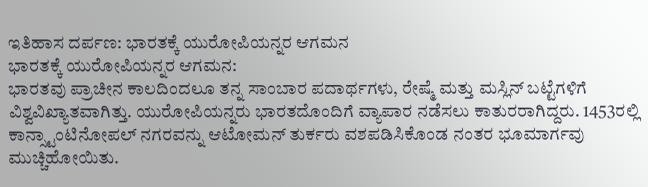ಇತಿಹಾಸ ದರ್ಪಣ: ಭಾರತಕ್ಕೆ ಯುರೋಪಿಯನ್ನರ ಆಗಮನ
ಭಾರತಕ್ಕೆ ಯುರೋಪಿಯನ್ನರ ಆಗಮನ:
ಭಾರತವು ಪ್ರಾಚೀನ ಕಾಲದಿಂದಲೂ ತನ್ನ ಸಾಂಬಾರ ಪದಾರ್ಥಗಳು, ರೇಷ್ಮೆ ಮತ್ತು ಮಸ್ಲಿನ್ ಬಟ್ಟೆಗಳಿಗೆ ವಿಶ್ವವಿಖ್ಯಾತವಾಗಿತ್ತು. ಯುರೋಪಿಯನ್ನರು ಭಾರತದೊಂದಿಗೆ ವ್ಯಾಪಾರ ನಡೆಸಲು ಕಾತುರರಾಗಿದ್ದರು. 1453ರಲ್ಲಿ ಕಾನ್ಸ್ಟಾಂಟಿನೋಪಲ್ ನಗರವನ್ನು ಆಟೋಮನ್ ತುರ್ಕರು ವಶಪಡಿಸಿಕೊಂಡ ನಂತರ ಭೂಮಾರ್ಗವು ಮುಚ್ಚಿಹೋಯಿತು.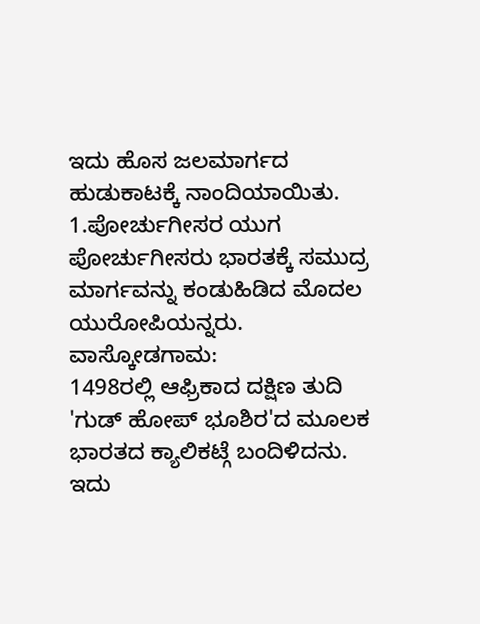ಇದು ಹೊಸ ಜಲಮಾರ್ಗದ ಹುಡುಕಾಟಕ್ಕೆ ನಾಂದಿಯಾಯಿತು.
1.ಪೋರ್ಚುಗೀಸರ ಯುಗ
ಪೋರ್ಚುಗೀಸರು ಭಾರತಕ್ಕೆ ಸಮುದ್ರ ಮಾರ್ಗವನ್ನು ಕಂಡುಹಿಡಿದ ಮೊದಲ ಯುರೋಪಿಯನ್ನರು.
ವಾಸ್ಕೋಡಗಾಮ:
1498ರಲ್ಲಿ ಆಫ್ರಿಕಾದ ದಕ್ಷಿಣ ತುದಿ 'ಗುಡ್ ಹೋಪ್ ಭೂಶಿರ'ದ ಮೂಲಕ ಭಾರತದ ಕ್ಯಾಲಿಕಟ್ಗೆ ಬಂದಿಳಿದನು. ಇದು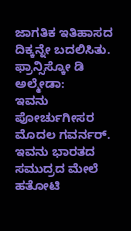ಜಾಗತಿಕ ಇತಿಹಾಸದ ದಿಕ್ಕನ್ನೇ ಬದಲಿಸಿತು.
ಫ್ರಾನ್ಸಿಸ್ಕೋ ಡಿ ಅಲ್ಮೇಡಾ:
ಇವನು ಪೋರ್ಚುಗೀಸರ ಮೊದಲ ಗವರ್ನರ್. ಇವನು ಭಾರತದ ಸಮುದ್ರದ ಮೇಲೆ ಹತೋಟಿ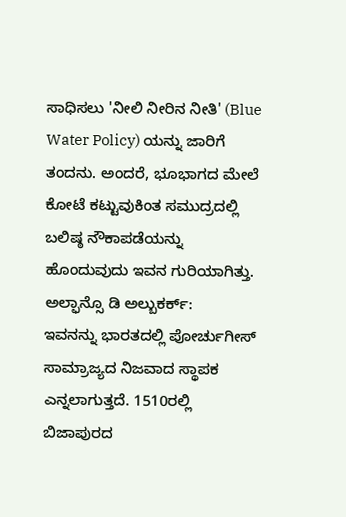ಸಾಧಿಸಲು 'ನೀಲಿ ನೀರಿನ ನೀತಿ' (Blue Water Policy) ಯನ್ನು ಜಾರಿಗೆ ತಂದನು. ಅಂದರೆ, ಭೂಭಾಗದ ಮೇಲೆ ಕೋಟೆ ಕಟ್ಟುವುಕಿಂತ ಸಮುದ್ರದಲ್ಲಿ ಬಲಿಷ್ಠ ನೌಕಾಪಡೆಯನ್ನು ಹೊಂದುವುದು ಇವನ ಗುರಿಯಾಗಿತ್ತು.
ಅಲ್ಫಾನ್ಸೊ ಡಿ ಅಲ್ಬುಕರ್ಕ್:
ಇವನನ್ನು ಭಾರತದಲ್ಲಿ ಪೋರ್ಚುಗೀಸ್ ಸಾಮ್ರಾಜ್ಯದ ನಿಜವಾದ ಸ್ಥಾಪಕ ಎನ್ನಲಾಗುತ್ತದೆ. 1510ರಲ್ಲಿ ಬಿಜಾಪುರದ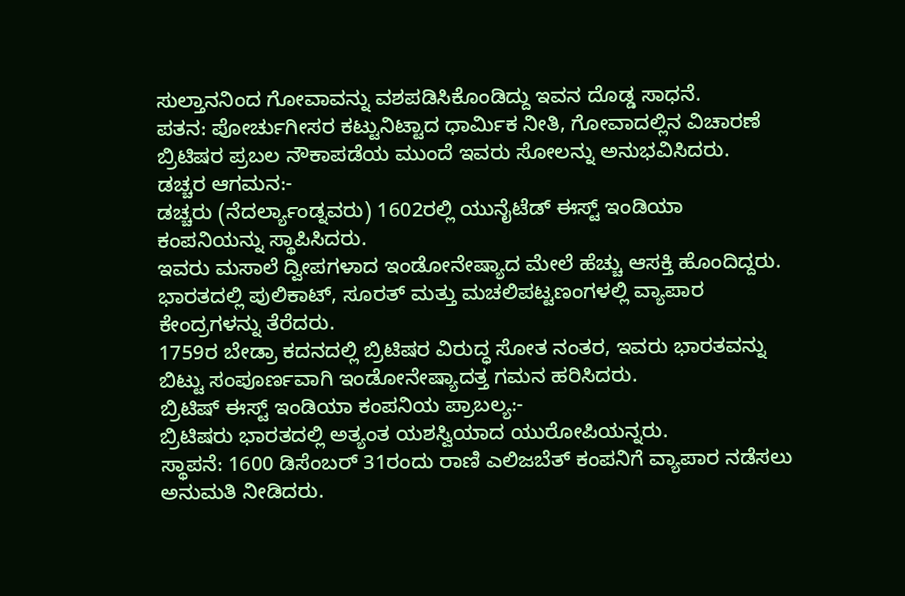ಸುಲ್ತಾನನಿಂದ ಗೋವಾವನ್ನು ವಶಪಡಿಸಿಕೊಂಡಿದ್ದು ಇವನ ದೊಡ್ಡ ಸಾಧನೆ.
ಪತನ: ಪೋರ್ಚುಗೀಸರ ಕಟ್ಟುನಿಟ್ಟಾದ ಧಾರ್ಮಿಕ ನೀತಿ, ಗೋವಾದಲ್ಲಿನ ವಿಚಾರಣೆ ಬ್ರಿಟಿಷರ ಪ್ರಬಲ ನೌಕಾಪಡೆಯ ಮುಂದೆ ಇವರು ಸೋಲನ್ನು ಅನುಭವಿಸಿದರು.
ಡಚ್ಚರ ಆಗಮನ:-
ಡಚ್ಚರು (ನೆದರ್ಲ್ಯಾಂಡ್ನವರು) 1602ರಲ್ಲಿ ಯುನೈಟೆಡ್ ಈಸ್ಟ್ ಇಂಡಿಯಾ ಕಂಪನಿಯನ್ನು ಸ್ಥಾಪಿಸಿದರು.
ಇವರು ಮಸಾಲೆ ದ್ವೀಪಗಳಾದ ಇಂಡೋನೇಷ್ಯಾದ ಮೇಲೆ ಹೆಚ್ಚು ಆಸಕ್ತಿ ಹೊಂದಿದ್ದರು.
ಭಾರತದಲ್ಲಿ ಪುಲಿಕಾಟ್, ಸೂರತ್ ಮತ್ತು ಮಚಲಿಪಟ್ಟಣಂಗಳಲ್ಲಿ ವ್ಯಾಪಾರ ಕೇಂದ್ರಗಳನ್ನು ತೆರೆದರು.
1759ರ ಬೇಡ್ರಾ ಕದನದಲ್ಲಿ ಬ್ರಿಟಿಷರ ವಿರುದ್ಧ ಸೋತ ನಂತರ, ಇವರು ಭಾರತವನ್ನು ಬಿಟ್ಟು ಸಂಪೂರ್ಣವಾಗಿ ಇಂಡೋನೇಷ್ಯಾದತ್ತ ಗಮನ ಹರಿಸಿದರು.
ಬ್ರಿಟಿಷ್ ಈಸ್ಟ್ ಇಂಡಿಯಾ ಕಂಪನಿಯ ಪ್ರಾಬಲ್ಯ:-
ಬ್ರಿಟಿಷರು ಭಾರತದಲ್ಲಿ ಅತ್ಯಂತ ಯಶಸ್ವಿಯಾದ ಯುರೋಪಿಯನ್ನರು.
ಸ್ಥಾಪನೆ: 1600 ಡಿಸೆಂಬರ್ 31ರಂದು ರಾಣಿ ಎಲಿಜಬೆತ್ ಕಂಪನಿಗೆ ವ್ಯಾಪಾರ ನಡೆಸಲು ಅನುಮತಿ ನೀಡಿದರು.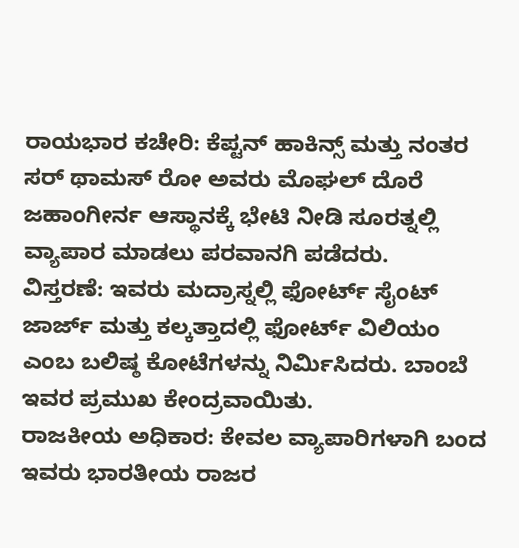ರಾಯಭಾರ ಕಚೇರಿ: ಕೆಪ್ಟನ್ ಹಾಕಿನ್ಸ್ ಮತ್ತು ನಂತರ ಸರ್ ಥಾಮಸ್ ರೋ ಅವರು ಮೊಘಲ್ ದೊರೆ ಜಹಾಂಗೀರ್ನ ಆಸ್ಥಾನಕ್ಕೆ ಭೇಟಿ ನೀಡಿ ಸೂರತ್ನಲ್ಲಿ ವ್ಯಾಪಾರ ಮಾಡಲು ಪರವಾನಗಿ ಪಡೆದರು.
ವಿಸ್ತರಣೆ: ಇವರು ಮದ್ರಾಸ್ನಲ್ಲಿ ಫೋರ್ಟ್ ಸೈಂಟ್ ಜಾರ್ಜ್ ಮತ್ತು ಕಲ್ಕತ್ತಾದಲ್ಲಿ ಫೋರ್ಟ್ ವಿಲಿಯಂ ಎಂಬ ಬಲಿಷ್ಠ ಕೋಟೆಗಳನ್ನು ನಿರ್ಮಿಸಿದರು. ಬಾಂಬೆ ಇವರ ಪ್ರಮುಖ ಕೇಂದ್ರವಾಯಿತು.
ರಾಜಕೀಯ ಅಧಿಕಾರ: ಕೇವಲ ವ್ಯಾಪಾರಿಗಳಾಗಿ ಬಂದ ಇವರು ಭಾರತೀಯ ರಾಜರ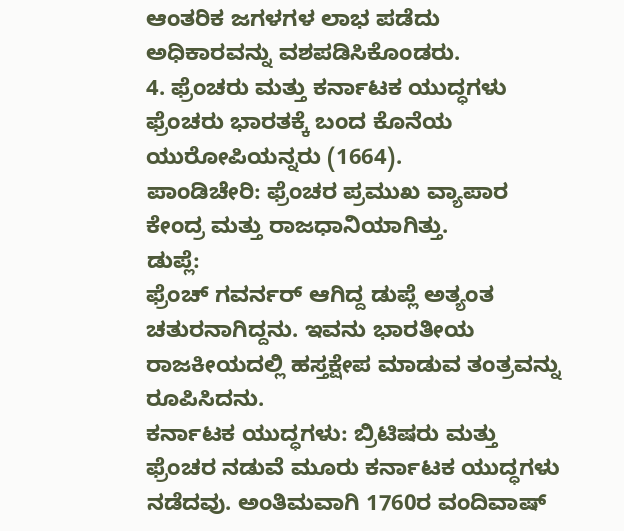ಆಂತರಿಕ ಜಗಳಗಳ ಲಾಭ ಪಡೆದು ಅಧಿಕಾರವನ್ನು ವಶಪಡಿಸಿಕೊಂಡರು.
4. ಫ್ರೆಂಚರು ಮತ್ತು ಕರ್ನಾಟಕ ಯುದ್ಧಗಳು
ಫ್ರೆಂಚರು ಭಾರತಕ್ಕೆ ಬಂದ ಕೊನೆಯ ಯುರೋಪಿಯನ್ನರು (1664).
ಪಾಂಡಿಚೇರಿ: ಫ್ರೆಂಚರ ಪ್ರಮುಖ ವ್ಯಾಪಾರ ಕೇಂದ್ರ ಮತ್ತು ರಾಜಧಾನಿಯಾಗಿತ್ತು.
ಡುಪ್ಲೆ:
ಫ್ರೆಂಚ್ ಗವರ್ನರ್ ಆಗಿದ್ದ ಡುಪ್ಲೆ ಅತ್ಯಂತ ಚತುರನಾಗಿದ್ದನು. ಇವನು ಭಾರತೀಯ ರಾಜಕೀಯದಲ್ಲಿ ಹಸ್ತಕ್ಷೇಪ ಮಾಡುವ ತಂತ್ರವನ್ನು ರೂಪಿಸಿದನು.
ಕರ್ನಾಟಕ ಯುದ್ಧಗಳು: ಬ್ರಿಟಿಷರು ಮತ್ತು ಫ್ರೆಂಚರ ನಡುವೆ ಮೂರು ಕರ್ನಾಟಕ ಯುದ್ಧಗಳು ನಡೆದವು. ಅಂತಿಮವಾಗಿ 1760ರ ವಂದಿವಾಷ್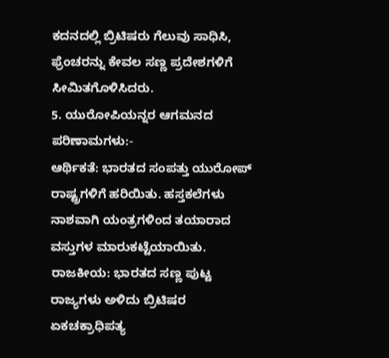ಕದನದಲ್ಲಿ ಬ್ರಿಟಿಷರು ಗೆಲುವು ಸಾಧಿಸಿ, ಫ್ರೆಂಚರನ್ನು ಕೇವಲ ಸಣ್ಣ ಪ್ರದೇಶಗಳಿಗೆ ಸೀಮಿತಗೊಳಿಸಿದರು.
5. ಯುರೋಪಿಯನ್ನರ ಆಗಮನದ ಪರಿಣಾಮಗಳು:-
ಆರ್ಥಿಕತೆ: ಭಾರತದ ಸಂಪತ್ತು ಯುರೋಪ್ ರಾಷ್ಟ್ರಗಳಿಗೆ ಹರಿಯಿತು. ಹಸ್ತಕಲೆಗಳು ನಾಶವಾಗಿ ಯಂತ್ರಗಳಿಂದ ತಯಾರಾದ ವಸ್ತುಗಳ ಮಾರುಕಟ್ಟೆಯಾಯಿತು.
ರಾಜಕೀಯ: ಭಾರತದ ಸಣ್ಣ ಪುಟ್ಟ ರಾಜ್ಯಗಳು ಅಳಿದು ಬ್ರಿಟಿಷರ ಏಕಚಕ್ರಾಧಿಪತ್ಯ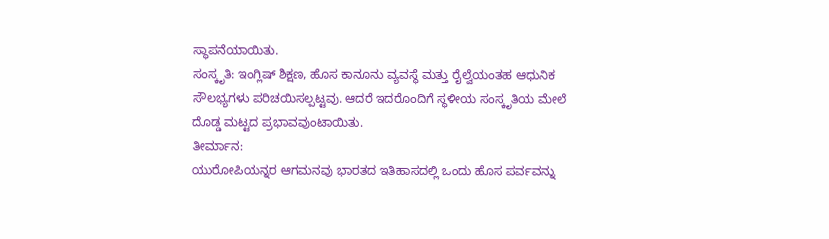ಸ್ಥಾಪನೆಯಾಯಿತು.
ಸಂಸ್ಕೃತಿ: ಇಂಗ್ಲಿಷ್ ಶಿಕ್ಷಣ, ಹೊಸ ಕಾನೂನು ವ್ಯವಸ್ಥೆ ಮತ್ತು ರೈಲ್ವೆಯಂತಹ ಆಧುನಿಕ ಸೌಲಭ್ಯಗಳು ಪರಿಚಯಿಸಲ್ಪಟ್ಟವು. ಆದರೆ ಇದರೊಂದಿಗೆ ಸ್ಥಳೀಯ ಸಂಸ್ಕೃತಿಯ ಮೇಲೆ ದೊಡ್ಡ ಮಟ್ಟದ ಪ್ರಭಾವವುಂಟಾಯಿತು.
ತೀರ್ಮಾನ:
ಯುರೋಪಿಯನ್ನರ ಆಗಮನವು ಭಾರತದ ಇತಿಹಾಸದಲ್ಲಿ ಒಂದು ಹೊಸ ಪರ್ವವನ್ನು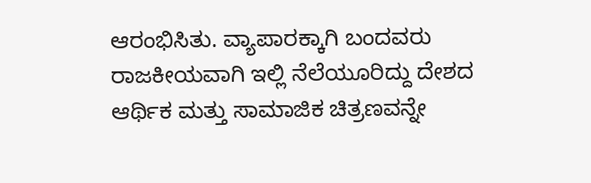ಆರಂಭಿಸಿತು. ವ್ಯಾಪಾರಕ್ಕಾಗಿ ಬಂದವರು ರಾಜಕೀಯವಾಗಿ ಇಲ್ಲಿ ನೆಲೆಯೂರಿದ್ದು ದೇಶದ ಆರ್ಥಿಕ ಮತ್ತು ಸಾಮಾಜಿಕ ಚಿತ್ರಣವನ್ನೇ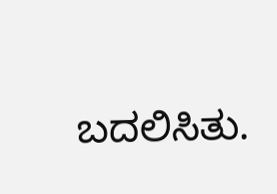ಬದಲಿಸಿತು.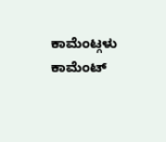ಕಾಮೆಂಟ್ಗಳು
ಕಾಮೆಂಟ್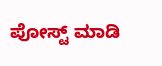ಪೋಸ್ಟ್ ಮಾಡಿ